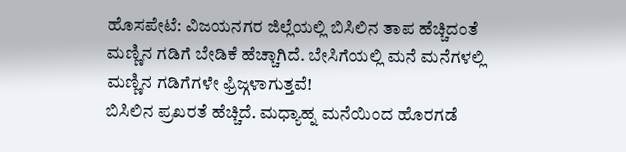ಹೊಸಪೇಟೆ: ವಿಜಯನಗರ ಜಿಲ್ಲೆಯಲ್ಲಿ ಬಿಸಿಲಿನ ತಾಪ ಹೆಚ್ಚಿದಂತೆ ಮಣ್ಣಿನ ಗಡಿಗೆ ಬೇಡಿಕೆ ಹೆಚ್ಚಾಗಿದೆ. ಬೇಸಿಗೆಯಲ್ಲಿ ಮನೆ ಮನೆಗಳಲ್ಲಿ ಮಣ್ಣಿನ ಗಡಿಗೆಗಳೇ ಫ್ರಿಜ್ಗಳಾಗುತ್ತವೆ!
ಬಿಸಿಲಿನ ಪ್ರಖರತೆ ಹೆಚ್ಚಿದೆ. ಮಧ್ಯಾಹ್ನ ಮನೆಯಿಂದ ಹೊರಗಡೆ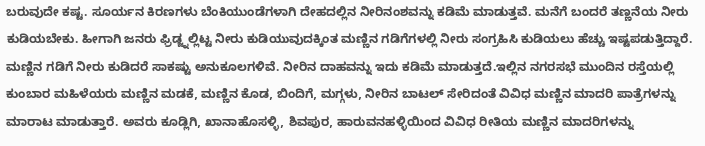ಬರುವುದೇ ಕಷ್ಟ. ಸೂರ್ಯನ ಕಿರಣಗಳು ಬೆಂಕಿಯುಂಡೆಗಳಾಗಿ ದೇಹದಲ್ಲಿನ ನೀರಿನಂಶವನ್ನು ಕಡಿಮೆ ಮಾಡುತ್ತವೆ. ಮನೆಗೆ ಬಂದರೆ ತಣ್ಣನೆಯ ನೀರು ಕುಡಿಯಬೇಕು. ಹೀಗಾಗಿ ಜನರು ಫ್ರಿಡ್ಜ್ನಲ್ಲಿಟ್ಟ ನೀರು ಕುಡಿಯುವುದಕ್ಕಿಂತ ಮಣ್ಣಿನ ಗಡಿಗೆಗಳಲ್ಲಿ ನೀರು ಸಂಗ್ರಹಿಸಿ ಕುಡಿಯಲು ಹೆಚ್ಚು ಇಷ್ಟಪಡುತ್ತಿದ್ದಾರೆ. ಮಣ್ಣಿನ ಗಡಿಗೆ ನೀರು ಕುಡಿದರೆ ಸಾಕಷ್ಟು ಅನುಕೂಲಗಳಿವೆ. ನೀರಿನ ದಾಹವನ್ನು ಇದು ಕಡಿಮೆ ಮಾಡುತ್ತದೆ.ಇಲ್ಲಿನ ನಗರಸಭೆ ಮುಂದಿನ ರಸ್ತೆಯಲ್ಲಿ ಕುಂಬಾರ ಮಹಿಳೆಯರು ಮಣ್ಣಿನ ಮಡಕೆ, ಮಣ್ಣಿನ ಕೊಡ, ಬಿಂದಿಗೆ, ಮಗ್ಗಳು, ನೀರಿನ ಬಾಟಲ್ ಸೇರಿದಂತೆ ವಿವಿಧ ಮಣ್ಣಿನ ಮಾದರಿ ಪಾತ್ರೆಗಳನ್ನು ಮಾರಾಟ ಮಾಡುತ್ತಾರೆ. ಅವರು ಕೂಡ್ಲಿಗಿ, ಖಾನಾಹೊಸಳ್ಳಿ, ಶಿವಪುರ, ಹಾರುವನಹಳ್ಳಿಯಿಂದ ವಿವಿಧ ರೀತಿಯ ಮಣ್ಣಿನ ಮಾದರಿಗಳನ್ನು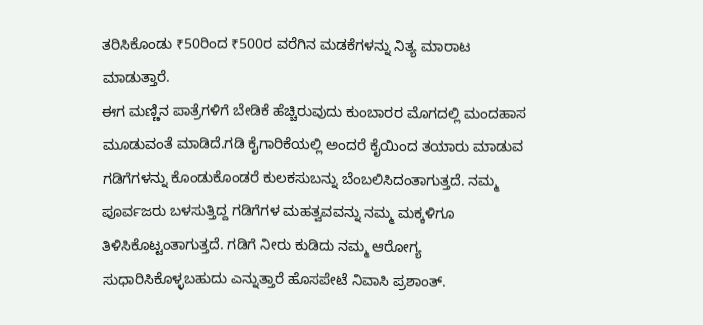ತರಿಸಿಕೊಂಡು ₹50ರಿಂದ ₹500ರ ವರೆಗಿನ ಮಡಕೆಗಳನ್ನು ನಿತ್ಯ ಮಾರಾಟ ಮಾಡುತ್ತಾರೆ.
ಈಗ ಮಣ್ಣಿನ ಪಾತ್ರೆಗಳಿಗೆ ಬೇಡಿಕೆ ಹೆಚ್ಚಿರುವುದು ಕುಂಬಾರರ ಮೊಗದಲ್ಲಿ ಮಂದಹಾಸ ಮೂಡುವಂತೆ ಮಾಡಿದೆ.ಗಡಿ ಕೈಗಾರಿಕೆಯಲ್ಲಿ ಅಂದರೆ ಕೈಯಿಂದ ತಯಾರು ಮಾಡುವ ಗಡಿಗೆಗಳನ್ನು ಕೊಂಡುಕೊಂಡರೆ ಕುಲಕಸುಬನ್ನು ಬೆಂಬಲಿಸಿದಂತಾಗುತ್ತದೆ. ನಮ್ಮ ಪೂರ್ವಜರು ಬಳಸುತ್ತಿದ್ದ ಗಡಿಗೆಗಳ ಮಹತ್ವವವನ್ನು ನಮ್ಮ ಮಕ್ಕಳಿಗೂ ತಿಳಿಸಿಕೊಟ್ಟಂತಾಗುತ್ತದೆ. ಗಡಿಗೆ ನೀರು ಕುಡಿದು ನಮ್ಮ ಆರೋಗ್ಯ ಸುಧಾರಿಸಿಕೊಳ್ಳಬಹುದು ಎನ್ನುತ್ತಾರೆ ಹೊಸಪೇಟೆ ನಿವಾಸಿ ಪ್ರಶಾಂತ್.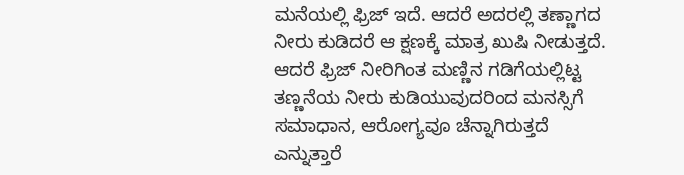ಮನೆಯಲ್ಲಿ ಫ್ರಿಜ್ ಇದೆ. ಆದರೆ ಅದರಲ್ಲಿ ತಣ್ಣಾಗದ ನೀರು ಕುಡಿದರೆ ಆ ಕ್ಷಣಕ್ಕೆ ಮಾತ್ರ ಖುಷಿ ನೀಡುತ್ತದೆ. ಆದರೆ ಫ್ರಿಜ್ ನೀರಿಗಿಂತ ಮಣ್ಣಿನ ಗಡಿಗೆಯಲ್ಲಿಟ್ಟ ತಣ್ಣನೆಯ ನೀರು ಕುಡಿಯುವುದರಿಂದ ಮನಸ್ಸಿಗೆ ಸಮಾಧಾನ, ಆರೋಗ್ಯವೂ ಚೆನ್ನಾಗಿರುತ್ತದೆ ಎನ್ನುತ್ತಾರೆ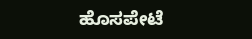ಹೊಸಪೇಟೆ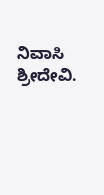ನಿವಾಸಿ ಶ್ರೀದೇವಿ.